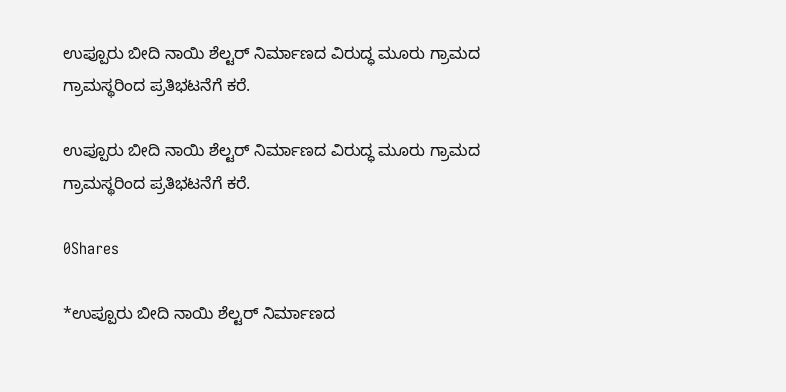ಉಪ್ಪೂರು ಬೀದಿ ನಾಯಿ ಶೆಲ್ಟರ್ ನಿರ್ಮಾಣದ ವಿರುದ್ಧ ಮೂರು ಗ್ರಾಮದ ಗ್ರಾಮಸ್ಥರಿಂದ ಪ್ರತಿಭಟನೆಗೆ ಕರೆ.

ಉಪ್ಪೂರು ಬೀದಿ ನಾಯಿ ಶೆಲ್ಟರ್ ನಿರ್ಮಾಣದ ವಿರುದ್ಧ ಮೂರು ಗ್ರಾಮದ ಗ್ರಾಮಸ್ಥರಿಂದ ಪ್ರತಿಭಟನೆಗೆ ಕರೆ.

0Shares

*ಉಪ್ಪೂರು ಬೀದಿ ನಾಯಿ ಶೆಲ್ಟರ್ ನಿರ್ಮಾಣದ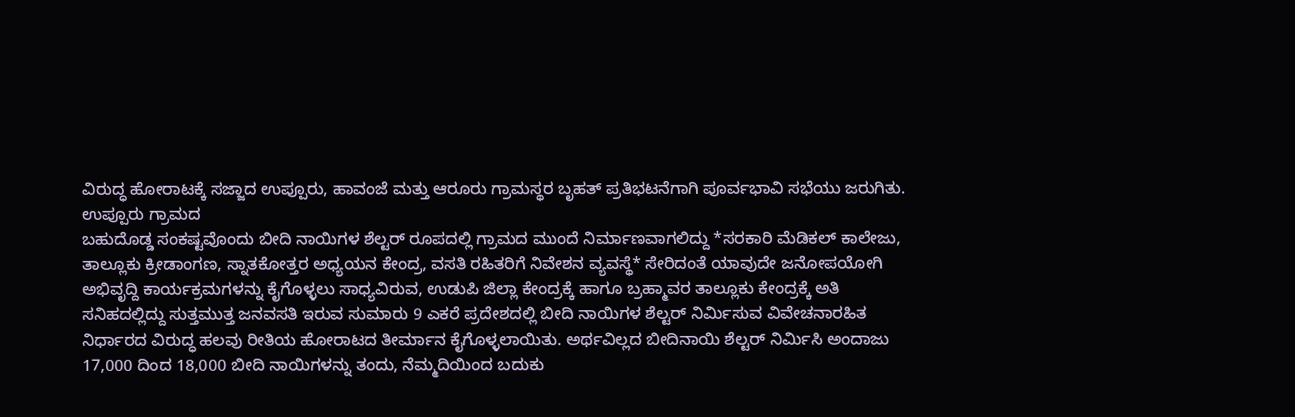ವಿರುದ್ಧ ಹೋರಾಟಕ್ಕೆ ಸಜ್ಜಾದ ಉಪ್ಪೂರು, ಹಾವಂಜೆ ಮತ್ತು ಆರೂರು ಗ್ರಾಮಸ್ಥರ ಬೃಹತ್ ಪ್ರತಿಭಟನೆಗಾಗಿ ಪೂರ್ವಭಾವಿ ಸಭೆಯು ಜರುಗಿತು.
ಉಪ್ಪೂರು ಗ್ರಾಮದ
ಬಹುದೊಡ್ಡ ಸಂಕಷ್ಟವೊಂದು ಬೀದಿ ನಾಯಿಗಳ ಶೆಲ್ಟರ್ ರೂಪದಲ್ಲಿ ಗ್ರಾಮದ ಮುಂದೆ ನಿರ್ಮಾಣವಾಗಲಿದ್ದು *ಸರಕಾರಿ ಮೆಡಿಕಲ್ ಕಾಲೇಜು, ತಾಲ್ಲೂಕು ಕ್ರೀಡಾಂಗಣ, ಸ್ನಾತಕೋತ್ತರ ಅಧ್ಯಯನ ಕೇಂದ್ರ, ವಸತಿ ರಹಿತರಿಗೆ ನಿವೇಶನ ವ್ಯವಸ್ಥೆ* ಸೇರಿದಂತೆ ಯಾವುದೇ ಜನೋಪಯೋಗಿ ಅಭಿವೃದ್ದಿ ಕಾರ್ಯಕ್ರಮಗಳನ್ನು ಕೈಗೊಳ್ಳಲು ಸಾಧ್ಯವಿರುವ, ಉಡುಪಿ ಜಿಲ್ಲಾ ಕೇಂದ್ರಕ್ಕೆ ಹಾಗೂ ಬ್ರಹ್ಮಾವರ ತಾಲ್ಲೂಕು ಕೇಂದ್ರಕ್ಕೆ ಅತಿ ಸನಿಹದಲ್ಲಿದ್ದು ಸುತ್ತಮುತ್ತ ಜನವಸತಿ ಇರುವ ಸುಮಾರು 9 ಎಕರೆ ಪ್ರದೇಶದಲ್ಲಿ ಬೀದಿ ನಾಯಿಗಳ ಶೆಲ್ಟರ್ ನಿರ್ಮಿಸುವ ವಿವೇಚನಾರಹಿತ ನಿರ್ಧಾರದ ವಿರುದ್ಧ ಹಲವು ರೀತಿಯ ಹೋರಾಟದ ತೀರ್ಮಾನ ಕೈಗೊಳ್ಳಲಾಯಿತು. ಅರ್ಥವಿಲ್ಲದ ಬೀದಿನಾಯಿ ಶೆಲ್ಟರ್ ನಿರ್ಮಿಸಿ ಅಂದಾಜು 17,000 ದಿಂದ 18,000 ಬೀದಿ ನಾಯಿಗಳನ್ನು ತಂದು, ನೆಮ್ಮದಿಯಿಂದ ಬದುಕು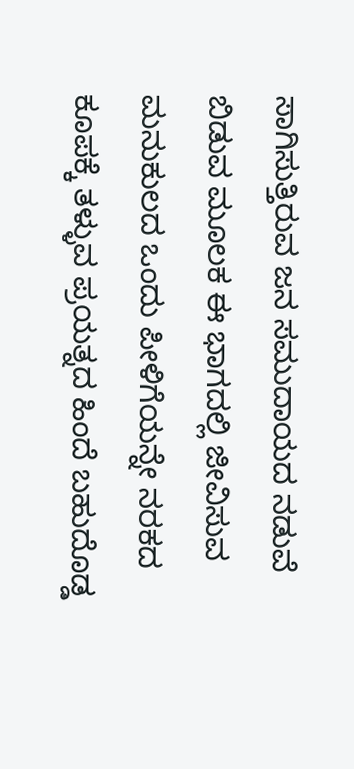ಸಾಗಿಸುತ್ತಿರುವ ಜನ ಸಮುದಾಯದ ನಡುವೆ ಬಿಡುವ ಮೂಲಕ ಈ ಭಾಗದಲ್ಲಿ ಜೀವಿಸುವ ಮನುಕುಲದ ಒಂದು ಪೀಳಿಗೆಯನ್ನೇ ನರಕದ ಕೂಪಕ್ಕೆ ತಳ್ಳುವ ಪ್ರಯತ್ನದ ಹಿಂದೆ ಬಹುದೊಡ್ಡ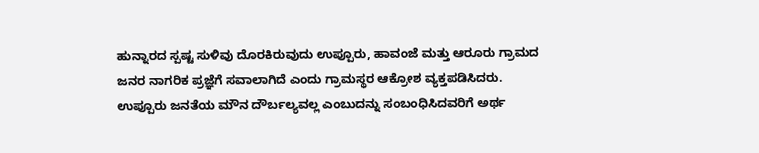ಹುನ್ನಾರದ ಸ್ಪಷ್ಟ ಸುಳಿವು ದೊರಕಿರುವುದು ಉಪ್ಪೂರು, ಹಾವಂಜೆ ಮತ್ತು ಆರೂರು ಗ್ರಾಮದ ಜನರ ನಾಗರಿಕ ಪ್ರಜ್ಞೆಗೆ ಸವಾಲಾಗಿದೆ ಎಂದು ಗ್ರಾಮಸ್ಥರ ಆಕ್ರೋಶ ವ್ಯಕ್ತಪಡಿಸಿದರು.
ಉಪ್ಪೂರು ಜನತೆಯ ಮೌನ ದೌರ್ಬಲ್ಯವಲ್ಲ ಎಂಬುದನ್ನು ಸಂಬಂಧಿಸಿದವರಿಗೆ ಅರ್ಥ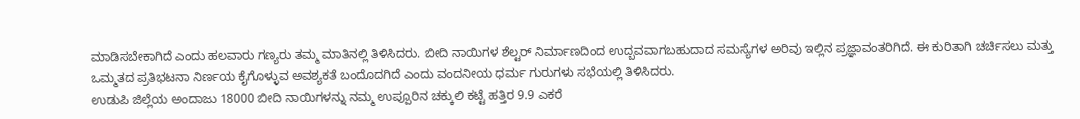ಮಾಡಿಸಬೇಕಾಗಿದೆ ಎಂದು ಹಲವಾರು ಗಣ್ಯರು ತಮ್ಮ ಮಾತಿನಲ್ಲಿ ತಿಳಿಸಿದರು. ಬೀದಿ ನಾಯಿಗಳ ಶೆಲ್ಟರ್ ನಿರ್ಮಾಣದಿಂದ ಉದ್ಬವವಾಗಬಹುದಾದ ಸಮಸ್ಯೆಗಳ ಅರಿವು ಇಲ್ಲಿನ ಪ್ರಜ್ಞಾವಂತರಿಗಿದೆ. ಈ ಕುರಿತಾಗಿ ಚರ್ಚಿಸಲು ಮತ್ತು ಒಮ್ಮತದ ಪ್ರತಿಭಟನಾ ನಿರ್ಣಯ ಕೈಗೊಳ್ಳುವ ಅವಶ್ಯಕತೆ ಬಂದೊದಗಿದೆ ಎಂದು ವಂದನೀಯ ಧರ್ಮ ಗುರುಗಳು ಸಭೆಯಲ್ಲಿ ತಿಳಿಸಿದರು.
ಉಡುಪಿ ಜಿಲ್ಲೆಯ ಅಂದಾಜು 18000 ಬೀದಿ ನಾಯಿಗಳನ್ನು ನಮ್ಮ ಉಪ್ಪೂರಿನ ಚಕ್ಕುಲಿ ಕಟ್ಟೆ ಹತ್ತಿರ 9.9 ಎಕರೆ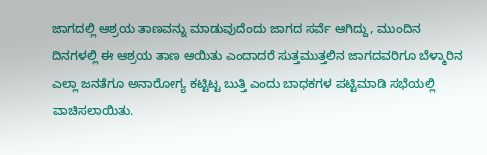ಜಾಗದಲ್ಲಿ ಆಶ್ರಯ ತಾಣವನ್ನು ಮಾಡುವುದೆಂದು ಜಾಗದ ಸರ್ವೆ ಆಗಿದ್ದು, ಮುಂದಿನ ದಿನಗಳಲ್ಲಿ ಈ ಆಶ್ರಯ ತಾಣ ಆಯಿತು ಎಂದಾದರೆ ಸುತ್ತಮುತ್ತಲಿನ ಜಾಗದವರಿಗೂ ಬೆಳ್ಮಾರಿನ ಎಲ್ಲಾ ಜನತೆಗೂ ಅನಾರೋಗ್ಯ ಕಟ್ಟಿಟ್ಟ ಬುತ್ತಿ ಎಂದು ಬಾಧಕಗಳ ಪಟ್ಟಿಮಾಡಿ ಸಭೆಯಲ್ಲಿ ವಾಚಿಸಲಾಯಿತು.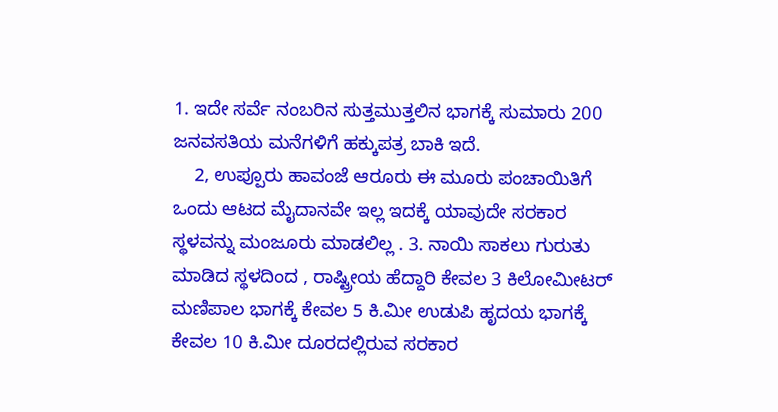1. ಇದೇ ಸರ್ವೆ ನಂಬರಿನ ಸುತ್ತಮುತ್ತಲಿನ ಭಾಗಕ್ಕೆ ಸುಮಾರು 200 ಜನವಸತಿಯ ಮನೆಗಳಿಗೆ ಹಕ್ಕುಪತ್ರ ಬಾಕಿ ಇದೆ.
    2, ಉಪ್ಪೂರು ಹಾವಂಜೆ ಆರೂರು ಈ ಮೂರು ಪಂಚಾಯಿತಿಗೆ ಒಂದು ಆಟದ ಮೈದಾನವೇ ಇಲ್ಲ ಇದಕ್ಕೆ ಯಾವುದೇ ಸರಕಾರ ಸ್ಥಳವನ್ನು ಮಂಜೂರು ಮಾಡಲಿಲ್ಲ . 3. ನಾಯಿ ಸಾಕಲು ಗುರುತು ಮಾಡಿದ ಸ್ಥಳದಿಂದ , ರಾಷ್ಟ್ರೀಯ ಹೆದ್ದಾರಿ ಕೇವಲ 3 ಕಿಲೋಮೀಟರ್ ಮಣಿಪಾಲ ಭಾಗಕ್ಕೆ ಕೇವಲ 5 ಕಿ.ಮೀ ಉಡುಪಿ ಹೃದಯ ಭಾಗಕ್ಕೆ ಕೇವಲ 10 ಕಿ.ಮೀ ದೂರದಲ್ಲಿರುವ ಸರಕಾರ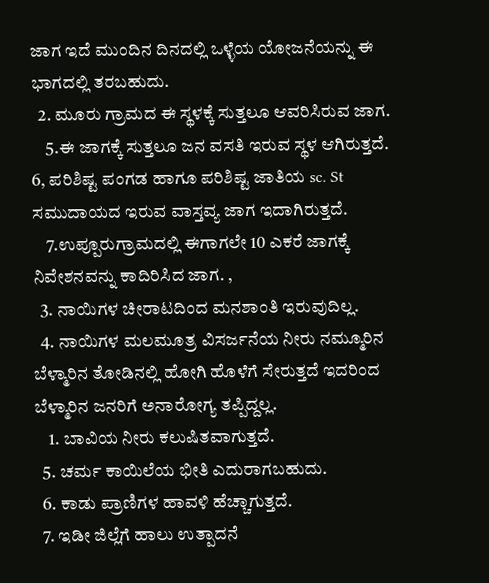ಜಾಗ ಇದೆ ಮುಂದಿನ ದಿನದಲ್ಲಿ ಒಳ್ಳೆಯ ಯೋಜನೆಯನ್ನು ಈ ಭಾಗದಲ್ಲಿ ತರಬಹುದು.
  2. ಮೂರು ಗ್ರಾಮದ ಈ ಸ್ಥಳಕ್ಕೆ ಸುತ್ತಲೂ ಆವರಿಸಿರುವ ಜಾಗ.
    5.ಈ ಜಾಗಕ್ಕೆ ಸುತ್ತಲೂ ಜನ ವಸತಿ ಇರುವ ಸ್ಥಳ ಆಗಿರುತ್ತದೆ. 6, ಪರಿಶಿಷ್ಟ ಪಂಗಡ ಹಾಗೂ ಪರಿಶಿಷ್ಟ ಜಾತಿಯ sc. St ಸಮುದಾಯದ ಇರುವ ವಾಸ್ತವ್ಯ ಜಾಗ ಇದಾಗಿರುತ್ತದೆ.
    7.ಉಪ್ಪೂರುಗ್ರಾಮದಲ್ಲಿ ಈಗಾಗಲೇ 10 ಎಕರೆ ಜಾಗಕ್ಕೆ ನಿವೇಶನವನ್ನು ಕಾದಿರಿಸಿದ ಜಾಗ. ,
  3. ನಾಯಿಗಳ ಚೀರಾಟದಿಂದ ಮನಶಾಂತಿ ಇರುವುದಿಲ್ಲ.
  4. ನಾಯಿಗಳ ಮಲಮೂತ್ರ ವಿಸರ್ಜನೆಯ ನೀರು ನಮ್ಮೂರಿನ ಬೆಳ್ಮಾರಿನ ತೋಡಿನಲ್ಲಿ ಹೋಗಿ ಹೊಳೆಗೆ ಸೇರುತ್ತದೆ ಇದರಿಂದ ಬೆಳ್ಮಾರಿನ ಜನರಿಗೆ ಅನಾರೋಗ್ಯ ತಪ್ಪಿದ್ದಲ್ಲ.
    1. ಬಾವಿಯ ನೀರು ಕಲುಷಿತವಾಗುತ್ತದೆ.
  5. ಚರ್ಮ ಕಾಯಿಲೆಯ ಭೀತಿ ಎದುರಾಗಬಹುದು.
  6. ಕಾಡು ಪ್ರಾಣಿಗಳ ಹಾವಳಿ ಹೆಚ್ಚಾಗುತ್ತದೆ.
  7. ಇಡೀ ಜಿಲ್ಲೆಗೆ ಹಾಲು ಉತ್ಪಾದನೆ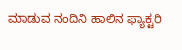ಮಾಡುವ ನಂದಿನಿ ಹಾಲಿನ ಫ್ಯಾಕ್ಟರಿ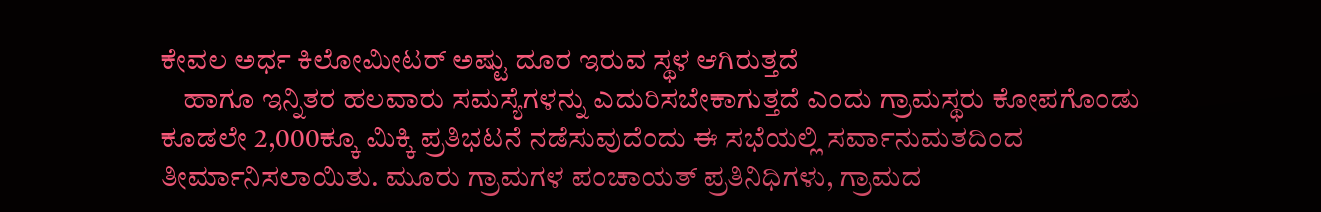ಕೇವಲ ಅರ್ಧ ಕಿಲೋಮೀಟರ್ ಅಷ್ಟು ದೂರ ಇರುವ ಸ್ಥಳ ಆಗಿರುತ್ತದೆ
    ಹಾಗೂ ಇನ್ನಿತರ ಹಲವಾರು ಸಮಸ್ಯೆಗಳನ್ನು ಎದುರಿಸಬೇಕಾಗುತ್ತದೆ ಎಂದು ಗ್ರಾಮಸ್ಥರು ಕೋಪಗೊಂಡು ಕೂಡಲೇ 2,000ಕ್ಕೂ ಮಿಕ್ಕಿ ಪ್ರತಿಭಟನೆ ನಡೆಸುವುದೆಂದು ಈ ಸಭೆಯಲ್ಲಿ ಸರ್ವಾನುಮತದಿಂದ ತೀರ್ಮಾನಿಸಲಾಯಿತು. ಮೂರು ಗ್ರಾಮಗಳ ಪಂಚಾಯತ್ ಪ್ರತಿನಿಧಿಗಳು, ಗ್ರಾಮದ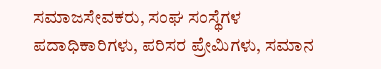ಸಮಾಜಸೇವಕರು, ಸಂಘ ಸಂಸ್ಥೆಗಳ ಪದಾಧಿಕಾರಿಗಳು, ಪರಿಸರ ಪ್ರೇಮಿಗಳು, ಸಮಾನ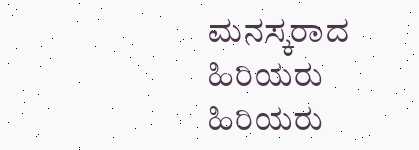ಮನಸ್ಕರಾದ ಹಿರಿಯರು ಹಿರಿಯರು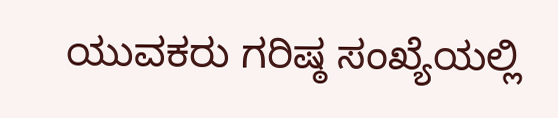ಯುವಕರು ಗರಿಷ್ಠ ಸಂಖ್ಯೆಯಲ್ಲಿ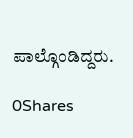ಪಾಲ್ಗೊಂಡಿದ್ದರು.

0Shares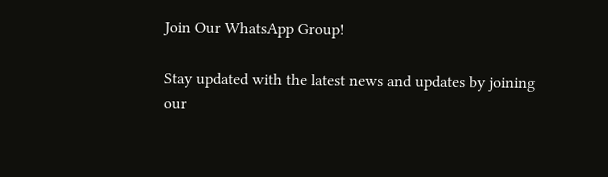Join Our WhatsApp Group!

Stay updated with the latest news and updates by joining our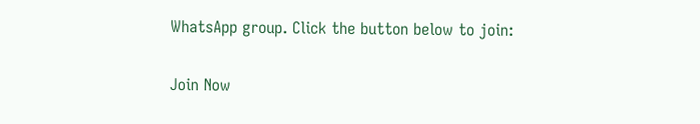WhatsApp group. Click the button below to join:

Join Now